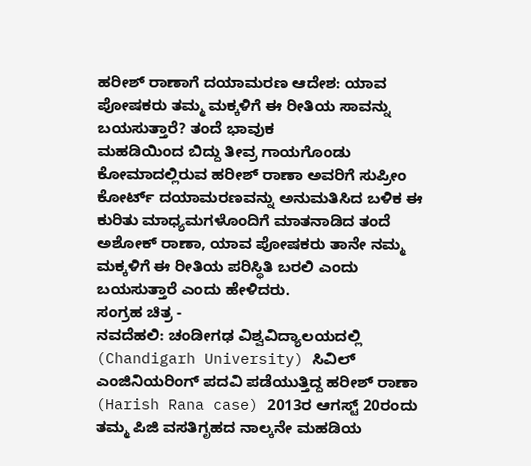ಹರೀಶ್ ರಾಣಾಗೆ ದಯಾಮರಣ ಆದೇಶ: ಯಾವ ಪೋಷಕರು ತಮ್ಮ ಮಕ್ಕಳಿಗೆ ಈ ರೀತಿಯ ಸಾವನ್ನು ಬಯಸುತ್ತಾರೆ? ತಂದೆ ಭಾವುಕ
ಮಹಡಿಯಿಂದ ಬಿದ್ದು ತೀವ್ರ ಗಾಯಗೊಂಡು ಕೋಮಾದಲ್ಲಿರುವ ಹರೀಶ್ ರಾಣಾ ಅವರಿಗೆ ಸುಪ್ರೀಂ ಕೋರ್ಟ್ ದಯಾಮರಣವನ್ನು ಅನುಮತಿಸಿದ ಬಳಿಕ ಈ ಕುರಿತು ಮಾಧ್ಯಮಗಳೊಂದಿಗೆ ಮಾತನಾಡಿದ ತಂದೆ ಅಶೋಕ್ ರಾಣಾ, ಯಾವ ಪೋಷಕರು ತಾನೇ ನಮ್ಮ ಮಕ್ಕಳಿಗೆ ಈ ರೀತಿಯ ಪರಿಸ್ಥಿತಿ ಬರಲಿ ಎಂದು ಬಯಸುತ್ತಾರೆ ಎಂದು ಹೇಳಿದರು.
ಸಂಗ್ರಹ ಚಿತ್ರ -
ನವದೆಹಲಿ: ಚಂಡೀಗಢ ವಿಶ್ವವಿದ್ಯಾಲಯದಲ್ಲಿ (Chandigarh University) ಸಿವಿಲ್ ಎಂಜಿನಿಯರಿಂಗ್ ಪದವಿ ಪಡೆಯುತ್ತಿದ್ದ ಹರೀಶ್ ರಾಣಾ (Harish Rana case) 2013ರ ಆಗಸ್ಟ್ 20ರಂದು ತಮ್ಮ ಪಿಜಿ ವಸತಿಗೃಹದ ನಾಲ್ಕನೇ ಮಹಡಿಯ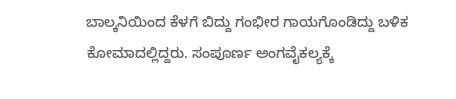ಬಾಲ್ಕನಿಯಿಂದ ಕೆಳಗೆ ಬಿದ್ದು ಗಂಭೀರ ಗಾಯಗೊಂಡಿದ್ದು ಬಳಿಕ ಕೋಮಾದಲ್ಲಿದ್ದರು. ಸಂಪೂರ್ಣ ಅಂಗವೈಕಲ್ಯಕ್ಕೆ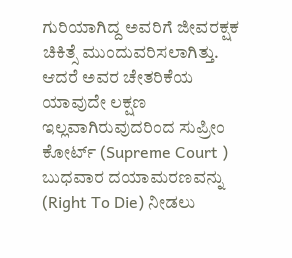ಗುರಿಯಾಗಿದ್ದ ಅವರಿಗೆ ಜೀವರಕ್ಷಕ ಚಿಕಿತ್ಸೆ ಮುಂದುವರಿಸಲಾಗಿತ್ತು. ಆದರೆ ಅವರ ಚೇತರಿಕೆಯ ಯಾವುದೇ ಲಕ್ಷಣ ಇಲ್ಲವಾಗಿರುವುದರಿಂದ ಸುಪ್ರೀಂ ಕೋರ್ಟ್ (Supreme Court ) ಬುಧವಾರ ದಯಾಮರಣವನ್ನು (Right To Die) ನೀಡಲು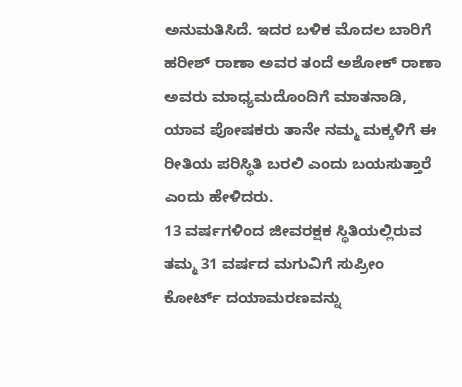ಅನುಮತಿಸಿದೆ. ಇದರ ಬಳಿಕ ಮೊದಲ ಬಾರಿಗೆ ಹರೀಶ್ ರಾಣಾ ಅವರ ತಂದೆ ಅಶೋಕ್ ರಾಣಾ ಅವರು ಮಾಧ್ಯಮದೊಂದಿಗೆ ಮಾತನಾಡಿ, ಯಾವ ಪೋಷಕರು ತಾನೇ ನಮ್ಮ ಮಕ್ಕಳಿಗೆ ಈ ರೀತಿಯ ಪರಿಸ್ಥಿತಿ ಬರಲಿ ಎಂದು ಬಯಸುತ್ತಾರೆ ಎಂದು ಹೇಳಿದರು.
13 ವರ್ಷಗಳಿಂದ ಜೀವರಕ್ಷಕ ಸ್ಥಿತಿಯಲ್ಲಿರುವ ತಮ್ಮ 31 ವರ್ಷದ ಮಗುವಿಗೆ ಸುಪ್ರೀಂ ಕೋರ್ಟ್ ದಯಾಮರಣವನ್ನು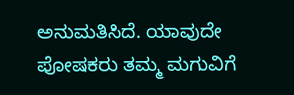ಅನುಮತಿಸಿದೆ. ಯಾವುದೇ ಪೋಷಕರು ತಮ್ಮ ಮಗುವಿಗೆ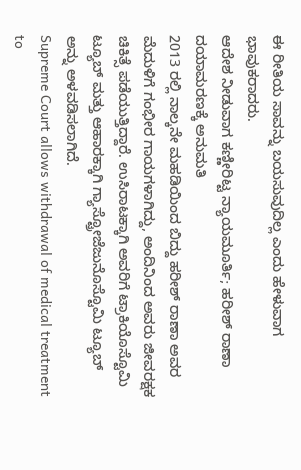ಈ ರೀತಿಯ ಸಾವನ್ನು ಬಯಸುವುದಿಲ್ಲ ಎಂದು ಹೇಳುವಾಗ ಭಾವುಕರಾದರು.
ಆದೇಶ ನೀಡುವಾಗ ಕಣ್ಣೀರಿಟ್ಟ ನ್ಯಾಯಮೂರ್ತಿ; ಹರೀಶ್ ರಾಣಾ ದಯಾಮರಣಕ್ಕೆ ಅನುಮತಿ
2013 ರಲ್ಲಿ ನಾಲ್ಕನೇ ಮಹಡಿಯಿಂದ ಬಿದ್ದು ಹರೀಶ್ ರಾಣಾ ಅವರ ಮೆದುಳಿಗೆ ಗಂಭೀರ ಗಾಯಗಳಾಗಿದ್ದು, ಅಂದಿನಿಂದ ಅವರು ಜೀವರಕ್ಷಕ ಚಿಕಿತ್ಸೆ ಪಡೆಯುತ್ತಿದ್ದಾರೆ. ಉಸಿರಾಟಕ್ಕಾಗಿ ಅವರಿಗೆ ಟ್ರಾಕಿಯೊಸ್ಟೊಮಿ ಟ್ಯೂಬ್ ಮತ್ತು ಆಹಾರಕ್ಕಾಗಿ ಗ್ಯಾಸ್ಟ್ರೋಜೆಜುನೊಸ್ಟೊಮಿ ಟ್ಯೂಬ್ ಅನ್ನು ಅಳವಡಿಸಲಾಗಿದೆ.
Supreme Court allows withdrawal of medical treatment to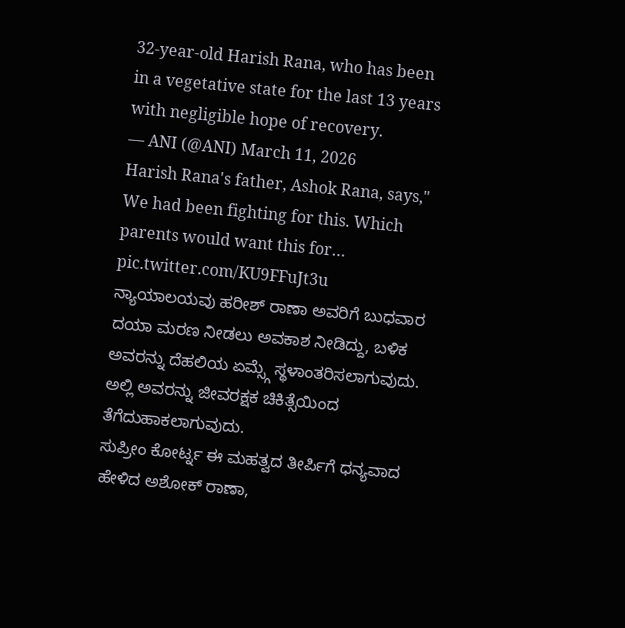32-year-old Harish Rana, who has been in a vegetative state for the last 13 years with negligible hope of recovery.
— ANI (@ANI) March 11, 2026
Harish Rana's father, Ashok Rana, says," We had been fighting for this. Which parents would want this for… pic.twitter.com/KU9FFuJt3u
ನ್ಯಾಯಾಲಯವು ಹರೀಶ್ ರಾಣಾ ಅವರಿಗೆ ಬುಧವಾರ ದಯಾ ಮರಣ ನೀಡಲು ಅವಕಾಶ ನೀಡಿದ್ದು, ಬಳಿಕ ಅವರನ್ನು ದೆಹಲಿಯ ಏಮ್ಸ್ಗೆ ಸ್ಥಳಾಂತರಿಸಲಾಗುವುದು. ಅಲ್ಲಿ ಅವರನ್ನು ಜೀವರಕ್ಷಕ ಚಿಕಿತ್ಸೆಯಿಂದ ತೆಗೆದುಹಾಕಲಾಗುವುದು.
ಸುಪ್ರೀಂ ಕೋರ್ಟ್ನ ಈ ಮಹತ್ವದ ತೀರ್ಪಿಗೆ ಧನ್ಯವಾದ ಹೇಳಿದ ಅಶೋಕ್ ರಾಣಾ,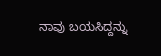ನಾವು ಬಯಸಿದ್ದನ್ನು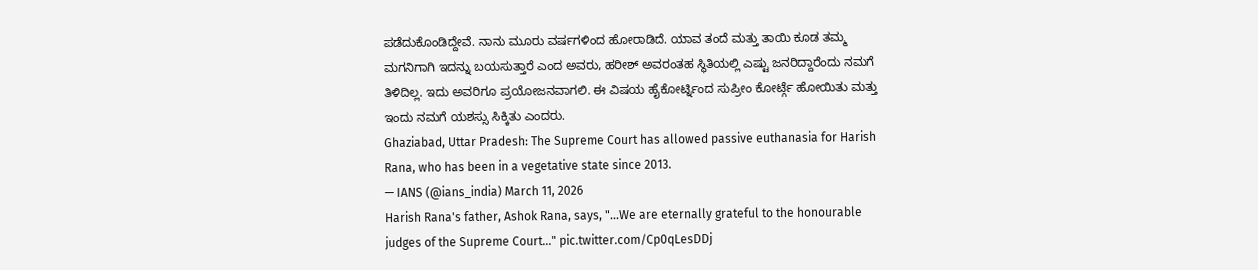ಪಡೆದುಕೊಂಡಿದ್ದೇವೆ. ನಾನು ಮೂರು ವರ್ಷಗಳಿಂದ ಹೋರಾಡಿದೆ. ಯಾವ ತಂದೆ ಮತ್ತು ತಾಯಿ ಕೂಡ ತಮ್ಮ ಮಗನಿಗಾಗಿ ಇದನ್ನು ಬಯಸುತ್ತಾರೆ ಎಂದ ಅವರು, ಹರೀಶ್ ಅವರಂತಹ ಸ್ಥಿತಿಯಲ್ಲಿ ಎಷ್ಟು ಜನರಿದ್ದಾರೆಂದು ನಮಗೆ ತಿಳಿದಿಲ್ಲ. ಇದು ಅವರಿಗೂ ಪ್ರಯೋಜನವಾಗಲಿ. ಈ ವಿಷಯ ಹೈಕೋರ್ಟ್ನಿಂದ ಸುಪ್ರೀಂ ಕೋರ್ಟ್ಗೆ ಹೋಯಿತು ಮತ್ತು ಇಂದು ನಮಗೆ ಯಶಸ್ಸು ಸಿಕ್ಕಿತು ಎಂದರು.
Ghaziabad, Uttar Pradesh: The Supreme Court has allowed passive euthanasia for Harish Rana, who has been in a vegetative state since 2013.
— IANS (@ians_india) March 11, 2026
Harish Rana's father, Ashok Rana, says, "...We are eternally grateful to the honourable judges of the Supreme Court..." pic.twitter.com/Cp0qLesDDj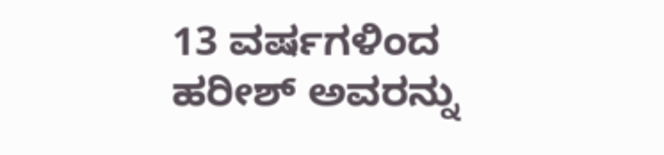13 ವರ್ಷಗಳಿಂದ ಹರೀಶ್ ಅವರನ್ನು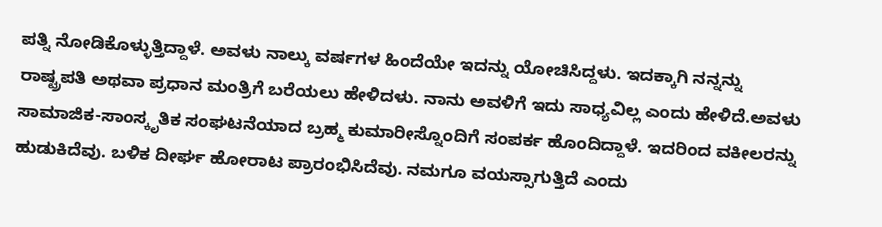ಪತ್ನಿ ನೋಡಿಕೊಳ್ಳುತ್ತಿದ್ದಾಳೆ. ಅವಳು ನಾಲ್ಕು ವರ್ಷಗಳ ಹಿಂದೆಯೇ ಇದನ್ನು ಯೋಚಿಸಿದ್ದಳು. ಇದಕ್ಕಾಗಿ ನನ್ನನ್ನು ರಾಷ್ಟ್ರಪತಿ ಅಥವಾ ಪ್ರಧಾನ ಮಂತ್ರಿಗೆ ಬರೆಯಲು ಹೇಳಿದಳು. ನಾನು ಅವಳಿಗೆ ಇದು ಸಾಧ್ಯವಿಲ್ಲ ಎಂದು ಹೇಳಿದೆ.ಅವಳು ಸಾಮಾಜಿಕ-ಸಾಂಸ್ಕೃತಿಕ ಸಂಘಟನೆಯಾದ ಬ್ರಹ್ಮ ಕುಮಾರೀಸ್ನೊಂದಿಗೆ ಸಂಪರ್ಕ ಹೊಂದಿದ್ದಾಳೆ. ಇದರಿಂದ ವಕೀಲರನ್ನು ಹುಡುಕಿದೆವು. ಬಳಿಕ ದೀರ್ಘ ಹೋರಾಟ ಪ್ರಾರಂಭಿಸಿದೆವು. ನಮಗೂ ವಯಸ್ಸಾಗುತ್ತಿದೆ ಎಂದು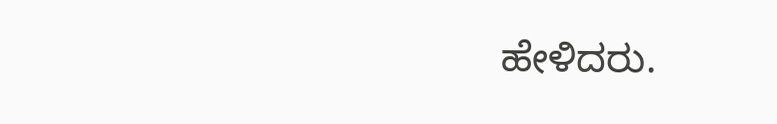ಹೇಳಿದರು.